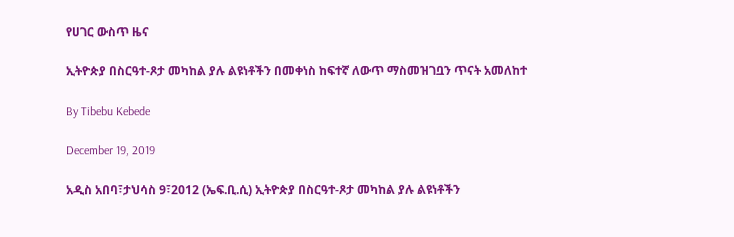የሀገር ውስጥ ዜና

ኢትዮጵያ በስርዓተ-ጾታ መካከል ያሉ ልዩነቶችን በመቀነስ ከፍተኛ ለውጥ ማስመዝገቧን ጥናት አመለከተ

By Tibebu Kebede

December 19, 2019

አዲስ አበባ፣ታህሳስ 9፣2012 (ኤፍ.ቢ.ሲ) ኢትዮጵያ በስርዓተ-ጾታ መካከል ያሉ ልዩነቶችን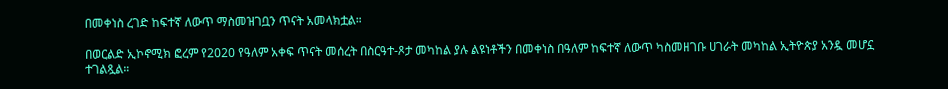በመቀነስ ረገድ ከፍተኛ ለውጥ ማስመዝገቧን ጥናት አመላክቷል።

በወርልድ ኢኮኖሚክ ፎረም የ2020 የዓለም አቀፍ ጥናት መሰረት በስርዓተ-ጾታ መካከል ያሉ ልዩነቶችን በመቀነስ በዓለም ከፍተኛ ለውጥ ካስመዘገቡ ሀገራት መካከል ኢትዮጵያ አንዷ መሆኗ ተገልጿል።